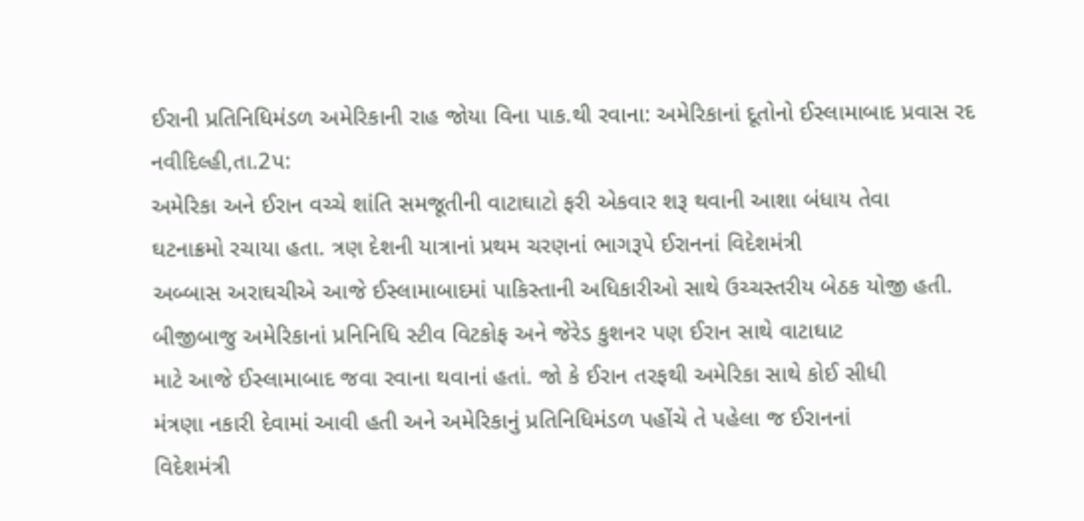ઈરાની પ્રતિનિધિમંડળ અમેરિકાની રાહ જોયા વિના પાક.થી રવાના: અમેરિકાનાં દૂતોનો ઈસ્લામાબાદ પ્રવાસ રદ
નવીદિલ્હી,તા.2પ:
અમેરિકા અને ઈરાન વચ્ચે શાંતિ સમજૂતીની વાટાઘાટો ફરી એકવાર શરૂ થવાની આશા બંધાય તેવા
ઘટનાક્રમો રચાયા હતા. ત્રણ દેશની યાત્રાનાં પ્રથમ ચરણનાં ભાગરૂપે ઈરાનનાં વિદેશમંત્રી
અબ્બાસ અરાઘચીએ આજે ઈસ્લામાબાદમાં પાકિસ્તાની અધિકારીઓ સાથે ઉચ્ચસ્તરીય બેઠક યોજી હતી.
બીજીબાજુ અમેરિકાનાં પ્રનિનિધિ સ્ટીવ વિટકોફ અને જેરેડ કુશનર પણ ઈરાન સાથે વાટાઘાટ
માટે આજે ઈસ્લામાબાદ જવા રવાના થવાનાં હતાં. જો કે ઈરાન તરફથી અમેરિકા સાથે કોઈ સીધી
મંત્રણા નકારી દેવામાં આવી હતી અને અમેરિકાનું પ્રતિનિધિમંડળ પહોંચે તે પહેલા જ ઈરાનનાં
વિદેશમંત્રી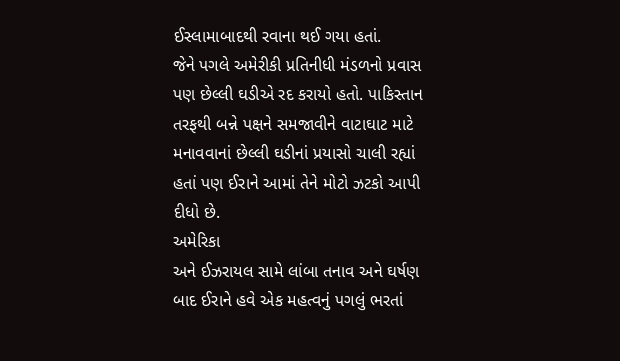ઈસ્લામાબાદથી રવાના થઈ ગયા હતાં.
જેને પગલે અમેરીકી પ્રતિનીધી મંડળનો પ્રવાસ પણ છેલ્લી ઘડીએ રદ કરાયો હતો. પાકિસ્તાન
તરફથી બન્ને પક્ષને સમજાવીને વાટાઘાટ માટે મનાવવાનાં છેલ્લી ઘડીનાં પ્રયાસો ચાલી રહ્યાં
હતાં પણ ઈરાને આમાં તેને મોટો ઝટકો આપી દીધો છે.
અમેરિકા
અને ઈઝરાયલ સામે લાંબા તનાવ અને ઘર્ષણ બાદ ઈરાને હવે એક મહત્વનું પગલું ભરતાં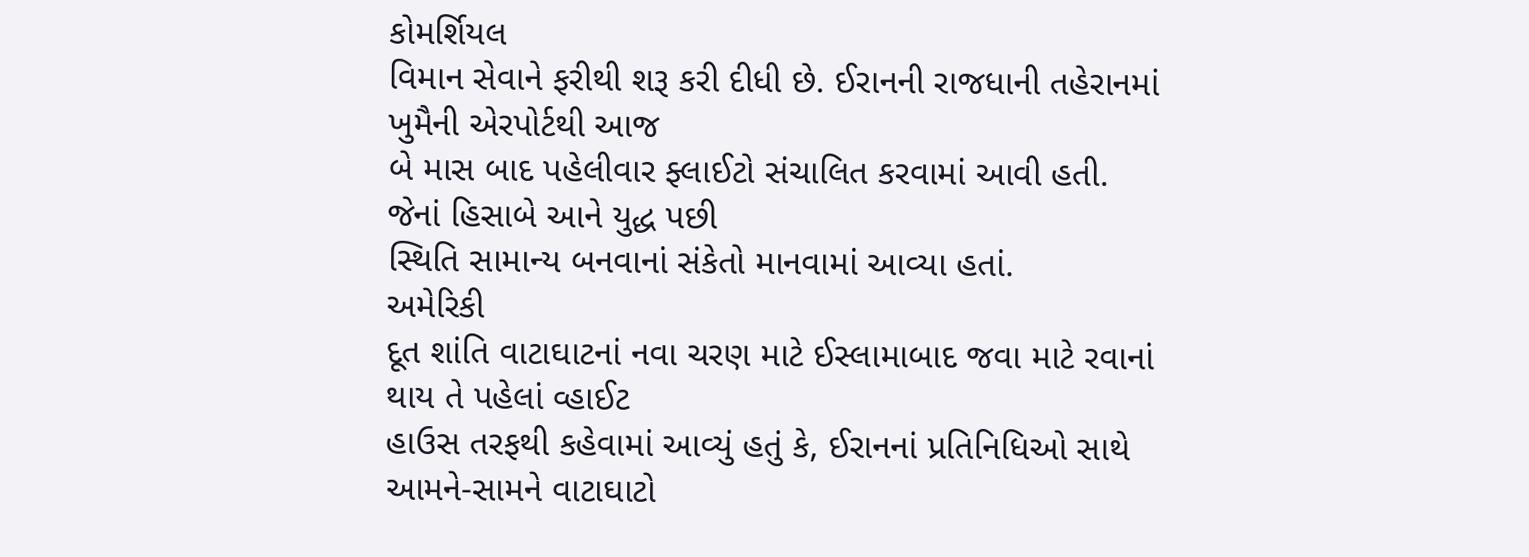કોમર્શિયલ
વિમાન સેવાને ફરીથી શરૂ કરી દીધી છે. ઈરાનની રાજધાની તહેરાનમાં ખુમૈની એરપોર્ટથી આજ
બે માસ બાદ પહેલીવાર ફ્લાઈટો સંચાલિત કરવામાં આવી હતી. જેનાં હિસાબે આને યુદ્ધ પછી
સ્થિતિ સામાન્ય બનવાનાં સંકેતો માનવામાં આવ્યા હતાં.
અમેરિકી
દૂત શાંતિ વાટાઘાટનાં નવા ચરણ માટે ઈસ્લામાબાદ જવા માટે રવાનાં થાય તે પહેલાં વ્હાઈટ
હાઉસ તરફથી કહેવામાં આવ્યું હતું કે, ઈરાનનાં પ્રતિનિધિઓ સાથે આમને-સામને વાટાઘાટો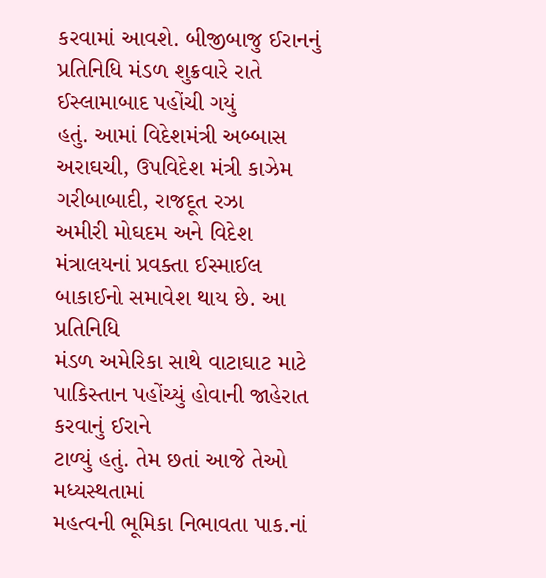કરવામાં આવશે. બીજીબાજુ ઈરાનનું પ્રતિનિધિ મંડળ શુક્રવારે રાતે ઈસ્લામાબાદ પહોંચી ગયું
હતું. આમાં વિદેશમંત્રી અબ્બાસ અરાઘચી, ઉપવિદેશ મંત્રી કાઝેમ ગરીબાબાદી, રાજદૂત રઝા
અમીરી મોઘદમ અને વિદેશ મંત્રાલયનાં પ્રવક્તા ઈસ્માઈલ બાકાઈનો સમાવેશ થાય છે. આ પ્રતિનિધિ
મંડળ અમેરિકા સાથે વાટાઘાટ માટે પાકિસ્તાન પહોંચ્યું હોવાની જાહેરાત કરવાનું ઈરાને
ટાળ્યું હતું. તેમ છતાં આજે તેઓ મધ્યસ્થતામાં
મહત્વની ભૂમિકા નિભાવતા પાક.નાં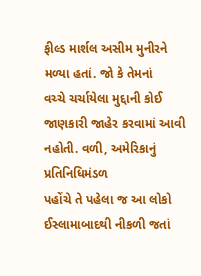ફીલ્ડ માર્શલ અસીમ મુનીરને મળ્યા હતાં. જો કે તેમનાં
વચ્ચે ચર્ચાયેલા મુદ્દાની કોઈ જાણકારી જાહેર કરવામાં આવી નહોતી. વળી, અમેરિકાનું પ્રતિનિધિમંડળ
પહોંચે તે પહેલા જ આ લોકો ઈસ્લામાબાદથી નીકળી જતાં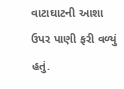વાટાઘાટની આશા ઉપર પાણી ફરી વળ્યું
હતું.